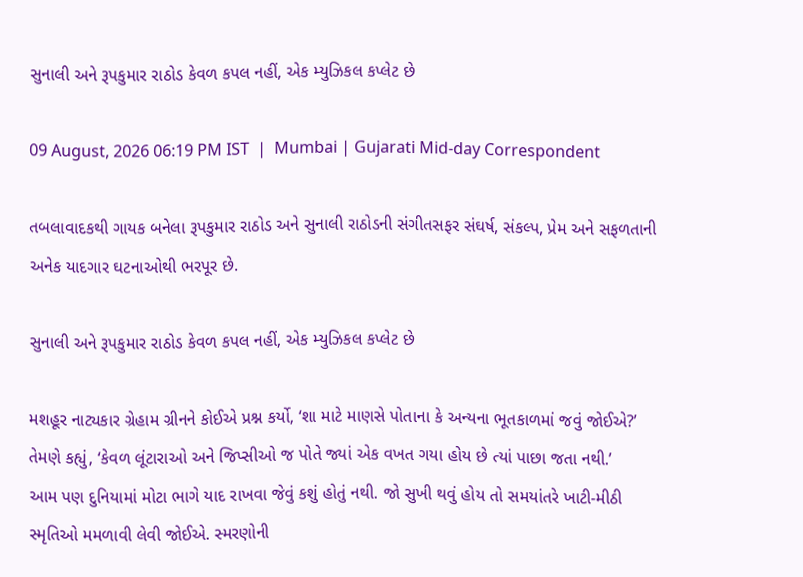સુનાલી અને રૂપકુમાર રાઠોડ કેવળ કપલ નહીં, એક મ્યુઝિકલ કપ્લેટ છે

09 August, 2026 06:19 PM IST  |  Mumbai | Gujarati Mid-day Correspondent

તબલાવાદકથી ગાયક બનેલા રૂપકુમાર રાઠોડ અને સુનાલી રાઠોડની સંગીતસફર સંઘર્ષ, સંકલ્પ, પ્રેમ અને સફળતાની અનેક યાદગાર ઘટનાઓથી ભરપૂર છે.

સુનાલી અને રૂપકુમાર રાઠોડ કેવળ કપલ નહીં, એક મ્યુઝિકલ કપ્લેટ છે

મશહૂર નાટ્યકાર ગ્રેહામ ગ્રીનને કોઈએ પ્રશ્ન કર્યો, ‘શા માટે માણસે પોતાના કે અન્યના ભૂતકાળમાં જવું જોઈએ?’
તેમણે કહ્યું, ‘કેવળ લૂંટારાઓ અને જિપ્સીઓ જ પોતે જ્યાં એક વખત ગયા હોય છે ત્યાં પાછા જતા નથી.’
આમ પણ દુનિયામાં મોટા ભાગે યાદ રાખવા જેવું કશું હોતું નથી. જો સુખી થવું હોય તો સમયાંતરે ખાટી-મીઠી સ્મૃતિઓ મમળાવી લેવી જોઈએ. સ્મરણોની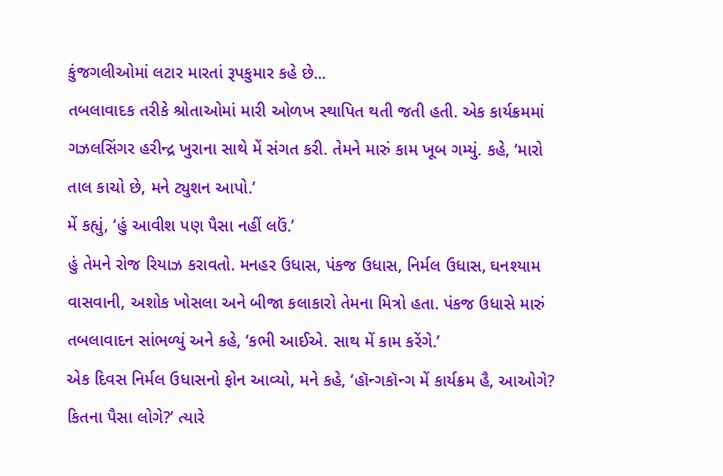કુંજગલીઓમાં લટાર મારતાં રૂપકુમાર કહે છે...
તબલાવાદક તરીકે શ્રોતાઓમાં મારી ઓળખ સ્થાપિત થતી જતી હતી. એક કાર્યક્રમમાં ગઝલસિંગર હરીન્દ્ર ખુરાના સાથે મેં સંગત કરી. તેમને મારું કામ ખૂબ ગમ્યું. કહે, ‘મારો તાલ કાચો છે, મને ટ્યુશન આપો.’
મેં કહ્યું, ‘હું આવીશ પણ પૈસા નહીં લઉં.’
હું તેમને રોજ રિયાઝ કરાવતો. મનહર ઉધાસ, પંકજ ઉધાસ, નિર્મલ ઉધાસ, ઘનશ્યામ વાસવાની, અશોક ખોસલા અને બીજા કલાકારો તેમના મિત્રો હતા. પંકજ ઉધાસે મારું તબલાવાદન સાંભળ્યું અને કહે, ‘કભી આઈએ. સાથ મેં કામ કરેંગે.’
એક દિવસ નિર્મલ ઉધાસનો ફોન આવ્યો, મને કહે, ‘હૉન્ગકૉન્ગ મેં કાર્યક્રમ હૈ, આઓગે? કિતના પૈસા લોગે?’ ત્યારે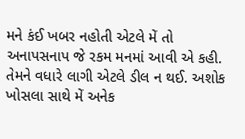મને કંઈ ખબર નહોતી એટલે મેં તો અનાપસનાપ જે રકમ મનમાં આવી એ કહી. તેમને વધારે લાગી એટલે ડીલ ન થઈ. અશોક ખોસલા સાથે મેં અનેક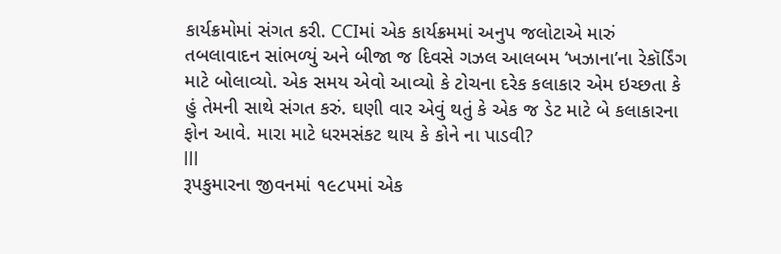કાર્યક્રમોમાં સંગત કરી. CCIમાં એક કાર્યક્રમમાં અનુપ જલોટાએ મારું તબલાવાદન સાંભળ્યું અને બીજા જ દિવસે ગઝલ આલબમ ‘ખઝાના’ના રેકૉર્ડિંગ માટે બોલાવ્યો. એક સમય એવો આવ્યો કે ટોચના દરેક કલાકાર એમ ઇચ્છતા કે હું તેમની સાથે સંગત કરું. ઘણી વાર એવું થતું કે એક જ ડેટ માટે બે કલાકારના ફોન આવે. મારા માટે ધરમસંકટ થાય કે કોને ના પાડવી?
lll
રૂપકુમારના જીવનમાં ૧૯૮૫માં એક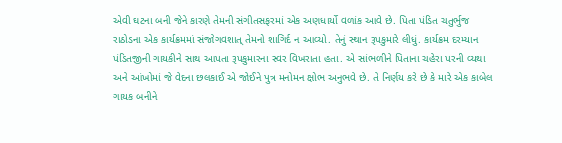એવી ઘટના બની જેને કારણે તેમની સંગીતસફરમાં એક અણધાર્યો વળાંક આવે છે. પિતા પંડિત ચતુર્ભુજ રાઠોડના એક કાર્યક્રમમાં સંજોગવશાત્ તેમનો શાગિર્દ ન આવ્યો. તેનું સ્થાન રૂપકુમારે લીધું. કાર્યક્રમ દરમ્યાન પંડિતજીની ગાયકીને સાથ આપતા રૂપકુમારના સ્વર વિખરાતા હતા. એ સાંભળીને પિતાના ચહેરા પરની વ્યથા અને આંખોમાં જે વેદના છલકાઈ એ જોઈને પુત્ર મનોમન ક્ષોભ અનુભવે છે. તે નિર્ણય કરે છે કે મારે એક કાબેલ ગાયક બનીને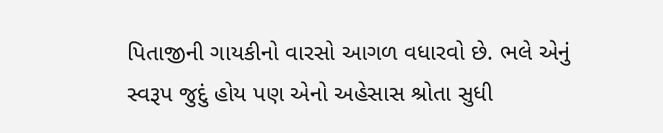પિતાજીની ગાયકીનો વારસો આગળ વધારવો છે. ભલે એનું સ્વરૂપ જુદું હોય પણ એનો અહેસાસ શ્રોતા સુધી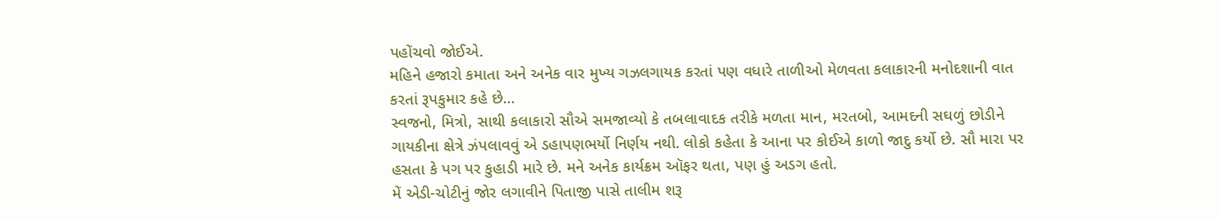પહોંચવો જોઈએ.
મહિને હજારો કમાતા અને અનેક વાર મુખ્ય ગઝલગાયક કરતાં પણ વધારે તાળીઓ મેળવતા કલાકારની મનોદશાની વાત કરતાં રૂપકુમાર કહે છે...
સ્વજનો, મિત્રો, સાથી કલાકારો સૌએ સમજાવ્યો કે તબલાવાદક તરીકે મળતા માન, મરતબો, આમદની સઘળું છોડીને ગાયકીના ક્ષેત્રે ઝંપલાવવું એ ડહાપણભર્યો નિર્ણય નથી. લોકો કહેતા કે આના પર કોઈએ કાળો જાદુ કર્યો છે. સૌ મારા પર હસતા કે પગ પર કુહાડી મારે છે. મને અનેક કાર્યક્રમ ઑફર થતા, પણ હું અડગ હતો.
મેં એડી-ચોટીનું જોર લગાવીને પિતાજી પાસે તાલીમ શરૂ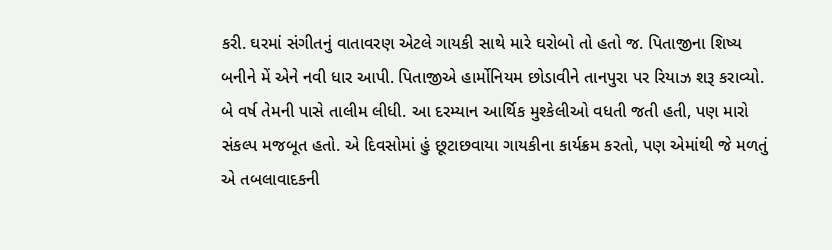કરી. ઘરમાં સંગીતનું વાતાવરણ એટલે ગાયકી સાથે મારે ઘરોબો તો હતો જ. પિતાજીના શિષ્ય બનીને મેં એને નવી ધાર આપી. પિતાજીએ હાર્મોનિયમ છોડાવીને તાનપુરા પર રિયાઝ શરૂ કરાવ્યો. બે વર્ષ તેમની પાસે તાલીમ લીધી. આ દરમ્યાન આર્થિક મુશ્કેલીઓ વધતી જતી હતી, પણ મારો સંકલ્પ મજબૂત હતો. એ દિવસોમાં હું છૂટાછવાયા ગાયકીના કાર્યક્રમ કરતો, પણ એમાંથી જે મળતું એ તબલાવાદકની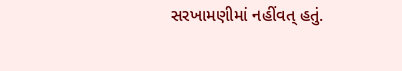સરખામણીમાં નહીંવત્ હતું.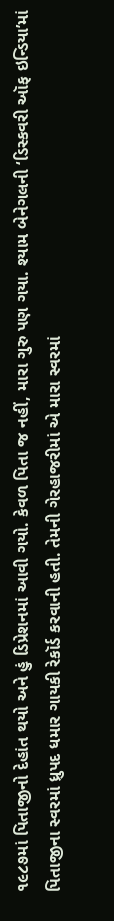૧૯૮૭માં પિતાજીનો દેહાંત થયો અને હું ડિપ્રેશનમાં આવી ગયો. કેવળ પિતા જ નહીં, મારા ગુરુ પણ ગયા. શ્યામ બેનેગલની ‘ડિસ્કવરી ઑફ ઇન્ડિયા’માં પિતાજીના સ્વરમાં ધ્રુપદ ધમાર ગાયકી રેકૉર્ડ કરવાની હતી. તેમની ગેરહાજરીમાં એ મારા સ્વરમાં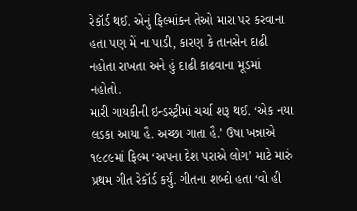રેકૉર્ડ થઈ. એનું ફિલ્માંકન તેઓ મારા પર કરવાના હતા પણ મેં ના પાડી, કારણ કે તાનસેન દાઢી નહોતા રાખતા અને હું દાઢી કાઢવાના મૂડમાં નહોતો.
મારી ગાયકીની ઇન્ડસ્ટ્રીમાં ચર્ચા શરૂ થઈ. ‘એક નયા લડકા આયા હૈ. અચ્છા ગાતા હૈ.’ ઉષા ખન્નાએ ૧૯૮૯માં ફિલ્મ ‘અપના દેશ પરાએ લોગ’ માટે મારું પ્રથમ ગીત રેકૉર્ડ કર્યું. ગીતના શબ્દો હતા ‘વો હી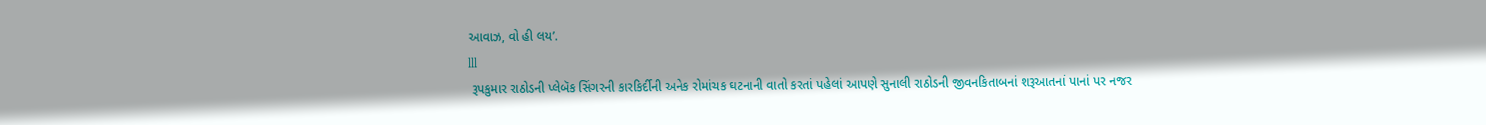આવાઝ, વો હી લય’.
lll
 રૂપકુમાર રાઠોડની પ્લેબૅક સિંગરની કારકિર્દીની અનેક રોમાંચક ઘટનાની વાતો કરતાં પહેલાં આપણે સુનાલી રાઠોડની જીવનકિતાબનાં શરૂઆતનાં પાનાં પર નજર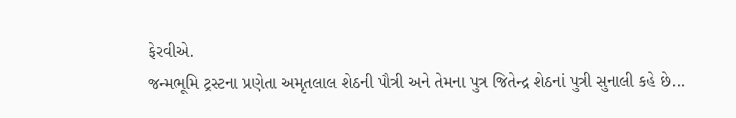ફેરવીએ.
જન્મભૂમિ ટ્રસ્ટના પ્રણેતા અમૃતલાલ શેઠની પૌત્રી અને તેમના પુત્ર જિતેન્દ્ર શેઠનાં પુત્રી સુનાલી કહે છે...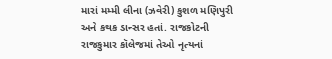મારાં મમ્મી લીના (ઝવેરી) કુશળ મણિપુરી અને કથક ડાન્સર હતાં. રાજકોટની રાજકુમાર કૉલેજમાં તેઓ નૃત્યનાં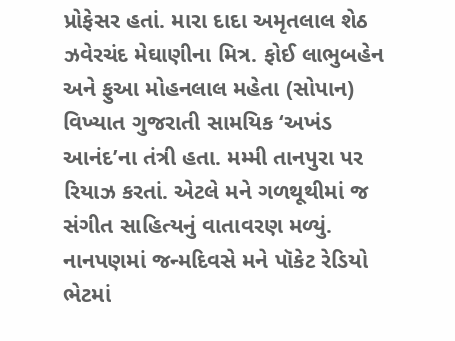પ્રોફેસર હતાં. મારા દાદા અમૃતલાલ શેઠ ઝવેરચંદ મેઘાણીના મિત્ર. ફોઈ લાભુબહેન અને ફુઆ મોહનલાલ મહેતા (સોપાન) વિખ્યાત ગુજરાતી સામયિક ‘અખંડ આનંદ’ના તંત્રી હતા. મમ્મી તાનપુરા પર રિયાઝ કરતાં. એટલે મને ગળથૂથીમાં જ સંગીત સાહિત્યનું વાતાવરણ મળ્યું.
નાનપણમાં જન્મદિવસે મને પૉકેટ રેડિયો ભેટમાં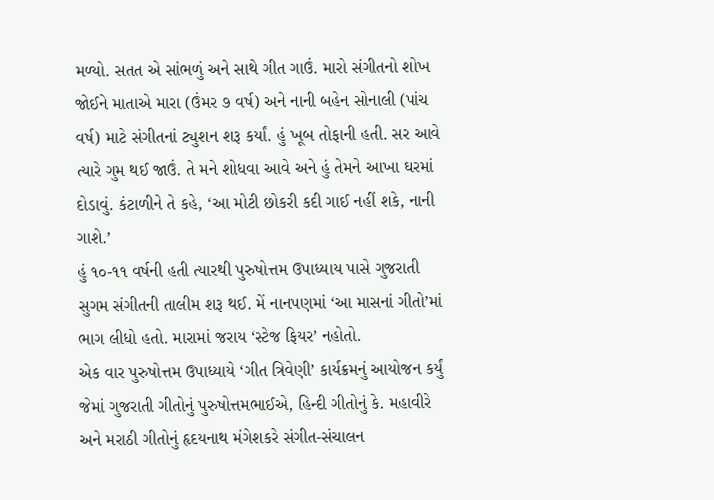મળ્યો. સતત એ સાંભળું અને સાથે ગીત ગાઉં. મારો સંગીતનો શોખ જોઈને માતાએ મારા (ઉંમર ૭ વર્ષ) અને નાની બહેન સોનાલી (પાંચ વર્ષ) માટે સંગીતનાં ટ્યુશન શરૂ કર્યાં. હું ખૂબ તોફાની હતી. સર આવે ત્યારે ગુમ થઈ જાઉં. તે મને શોધવા આવે અને હું તેમને આખા ઘરમાં દોડાવું. કંટાળીને તે કહે, ‘આ મોટી છોકરી કદી ગાઈ નહીં શકે, નાની ગાશે.’
હું ૧૦-૧૧ વર્ષની હતી ત્યારથી પુરુષોત્તમ ઉપાધ્યાય પાસે ગુજરાતી સુગમ સંગીતની તાલીમ શરૂ થઈ. મેં નાનપણમાં ‘આ માસનાં ગીતો’માં ભાગ લીધો હતો. મારામાં જરાય ‘સ્ટેજ ફિયર’ નહોતો.
એક વાર પુરુષોત્તમ ઉપાધ્યાયે ‘ગીત ત્રિવેણી’ કાર્યક્રમનું આયોજન કર્યું જેમાં ગુજરાતી ગીતોનું પુરુષોત્તમભાઈએ, હિન્દી ગીતોનું કે. મહાવીરે અને મરાઠી ગીતોનું હૃદયનાથ મંગેશકરે સંગીત-સંચાલન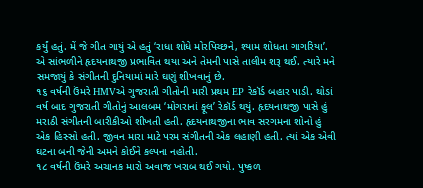કર્યું હતું. મેં જે ગીત ગાયું એ હતું ‘રાધા શોધે મોરપિચ્છને, શ્યામ શોધતા ગાગરિયા’. એ સાંભળીને હૃદયનાથજી પ્રભાવિત થયા અને તેમની પાસે તાલીમ શરૂ થઈ. ત્યારે મને સમજાયું કે સંગીતની દુનિયામાં મારે ઘણું શીખવાનું છે.
૧૬ વર્ષની ઉંમરે HMVએ ગુજરાતી ગીતોની મારી પ્રથમ EP રેકૉર્ડ બહાર પાડી. થોડાં વર્ષ બાદ ગુજરાતી ગીતોનું આલબમ ‘મોગરાનાં ફૂલ’ રેકૉર્ડ થયું. હૃદયનાથજી પાસે હું મરાઠી સંગીતની બારીકીઓ શીખતી હતી. હૃદયનાથજીના ભાવ સરગમના શોનો હું એક હિસ્સો હતી. જીવન મારા માટે પરમ સંગીતની એક લહાણી હતી. ત્યાં એક એવી ઘટના બની જેની અમને કોઈને કલ્પના નહોતી.
૧૮ વર્ષની ઉંમરે અચાનક મારો અવાજ ખરાબ થઈ ગયો. પુષ્કળ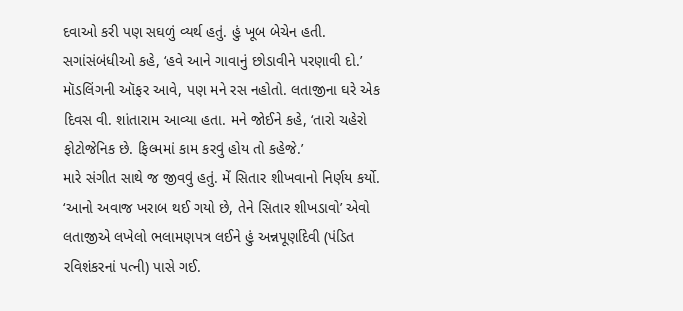દવાઓ કરી પણ સઘળું વ્યર્થ હતું. હું ખૂબ બેચેન હતી. સગાંસંબંધીઓ કહે, ‘હવે આને ગાવાનું છોડાવીને પરણાવી દો.’ મૉડલિંગની ઑફર આવે, પણ મને રસ નહોતો. લતાજીના ઘરે એક દિવસ વી. શાંતારામ આવ્યા હતા. મને જોઈને કહે, ‘તારો ચહેરો ફોટોજેનિક છે. ફિલ્મમાં કામ કરવું હોય તો કહેજે.’
મારે સંગીત સાથે જ જીવવું હતું. મેં સિતાર શીખવાનો નિર્ણય કર્યો. ‘આનો અવાજ ખરાબ થઈ ગયો છે, તેને સિતાર શીખડાવો’ એવો લતાજીએ લખેલો ભલામણપત્ર લઈને હું અન્નપૂર્ણાદેવી (પંડિત રવિશંકરનાં પત્ની) પાસે ગઈ.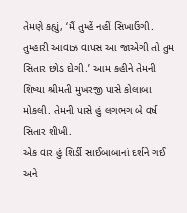તેમણે કહ્યું, ‘મૈં તુમ્હેં નહીં સિખાઉંગી. તુમ્હારી આવાઝ વાપસ આ જાએગી તો તુમ સિતાર છોડ દોગી.’ આમ કહીને તેમની શિષ્યા શ્રીમતી મુખરજી પાસે કોલાબા મોકલી. તેમની પાસે હું લગભગ બે વર્ષ સિતાર શીખી.
એક વાર હું શિર્ડી સાઈબાબાનાં દર્શને ગઈ અને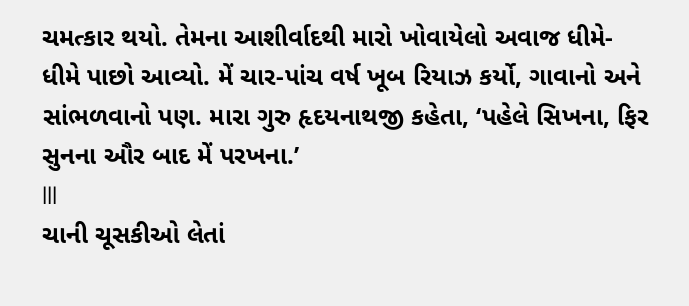ચમત્કાર થયો. તેમના આશીર્વાદથી મારો ખોવાયેલો અવાજ ધીમે-ધીમે પાછો આવ્યો. મેં ચાર-પાંચ વર્ષ ખૂબ રિયાઝ કર્યો, ગાવાનો અને સાંભળવાનો પણ. મારા ગુરુ હૃદયનાથજી કહેતા, ‘પહેલે સિખના, ફિર સુનના ઔર બાદ મેં પરખના.’
lll
ચાની ચૂસકીઓ લેતાં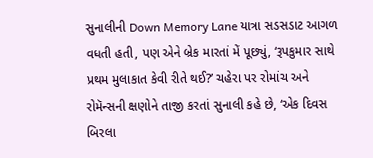સુનાલીની Down Memory Lane યાત્રા સડસડાટ આગળ વધતી હતી, પણ એને બ્રેક મારતાં મેં પૂછ્યું, ‘રૂપકુમાર સાથે પ્રથમ મુલાકાત કેવી રીતે થઈ?’ ચહેરા પર રોમાંચ અને રોમૅન્સની ક્ષણોને તાજી કરતાં સુનાલી કહે છે, ‘એક દિવસ બિરલા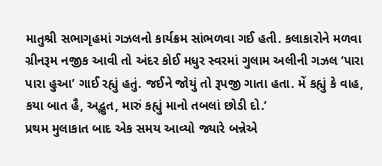માતુશ્રી સભાગૃહમાં ગઝલનો કાર્યક્રમ સાંભળવા ગઈ હતી. કલાકારોને મળવા ગ્રીનરૂમ નજીક આવી તો અંદર કોઈ મધુર સ્વરમાં ગુલામ અલીની ગઝલ ‘પારા પારા હુઆ’ ગાઈ રહ્યું હતું. જઈને જોયું તો રૂપજી ગાતા હતા. મેં કહ્યું કે વાહ, કયા બાત હૈ, અદ્ભુત, મારું કહ્યું માનો તબલાં છોડી દો.’
પ્રથમ મુલાકાત બાદ એક સમય આવ્યો જ્યારે બન્નેએ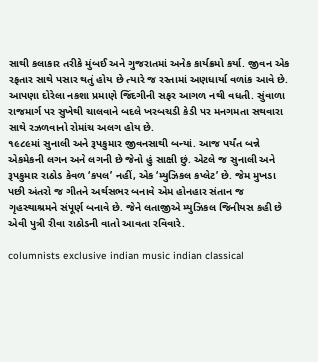સાથી કલાકાર તરીકે મુંબઈ અને ગુજરાતમાં અનેક કાર્યક્રમો કર્યા. જીવન એક રફતાર સાથે પસાર થતું હોય છે ત્યારે જ રસ્તામાં અણધાર્યા વળાંક આવે છે. આપણા દોરેલા નકશા પ્રમાણે જિંદગીની સફર આગળ નથી વધતી. સુંવાળા રાજમાર્ગ પર સુખેથી ચાલવાને બદલે ખરબચડી કેડી પર મનગમતા સથવારા સાથે રઝળવાનો રોમાંચ અલગ હોય છે.
૧૯૮૯માં સુનાલી અને રૂપકુમાર જીવનસાથી બન્યાં. આજ પર્યંત બન્ને એકમેકની લગન અને લગની છે જેનો હું સાક્ષી છું. એટલે જ સુનાલી અને રૂપકુમાર રાઠોડ કેવળ ‘કપલ’ નહીં, એક ‘મ્યુઝિકલ કપ્લેટ’ છે. જેમ મુખડા પછી અંતરો જ ગીતને અર્થસભર બનાવે એમ હોનહાર સંતાન જ ગૃહસ્થાશ્રમને સંપૂર્ણ બનાવે છે. જેને લતાજીએ મ્યુઝિકલ જિનીયસ કહી છે એવી પુત્રી રીવા રાઠોડની વાતો આવતા રવિવારે.

columnists exclusive indian music indian classical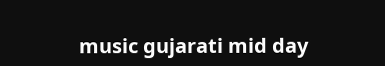music gujarati mid day